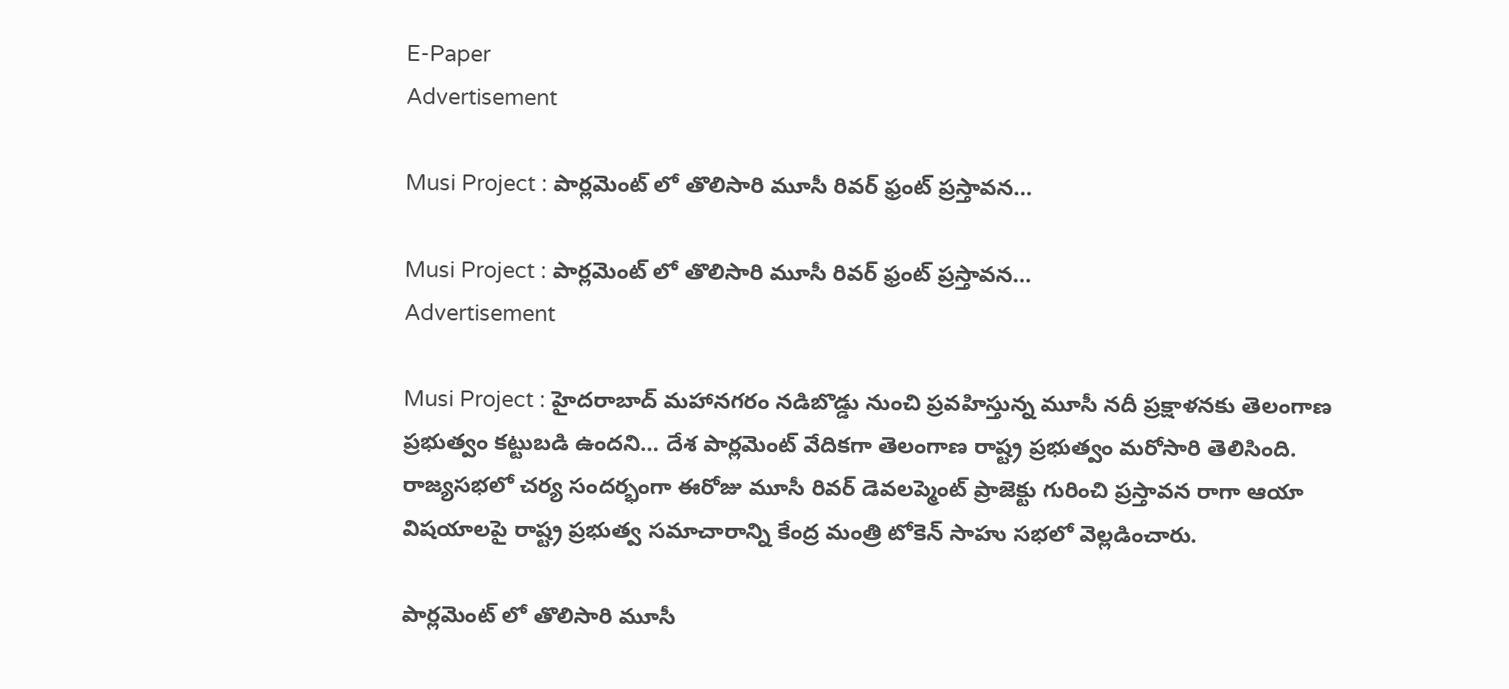E-Paper
Advertisement

Musi Project : పార్లమెంట్ లో తొలిసారి మూసీ రివర్ ఫ్రంట్ ప్రస్తావన…

Musi Project : పార్లమెంట్ లో తొలిసారి మూసీ రివర్ ఫ్రంట్ ప్రస్తావన…
Advertisement

Musi Project : హైదరాబాద్ మహానగరం నడిబొడ్డు నుంచి ప్రవహిస్తున్న మూసీ నదీ ప్రక్షాళనకు తెలంగాణ ప్రభుత్వం కట్టుబడి ఉందని… దేశ పార్లమెంట్ వేదికగా తెలంగాణ రాష్ట్ర ప్రభుత్వం మరోసారి తెలిసింది. రాజ్యసభలో చర్య సందర్భంగా ఈరోజు మూసీ రివర్ డెవలప్మెంట్ ప్రాజెక్టు గురించి ప్రస్తావన రాగా ఆయా విషయాలపై రాష్ట్ర ప్రభుత్వ సమాచారాన్ని కేంద్ర మంత్రి టోకెన్ సాహు సభలో వెల్లడించారు.

పార్లమెంట్ లో తొలిసారి మూసీ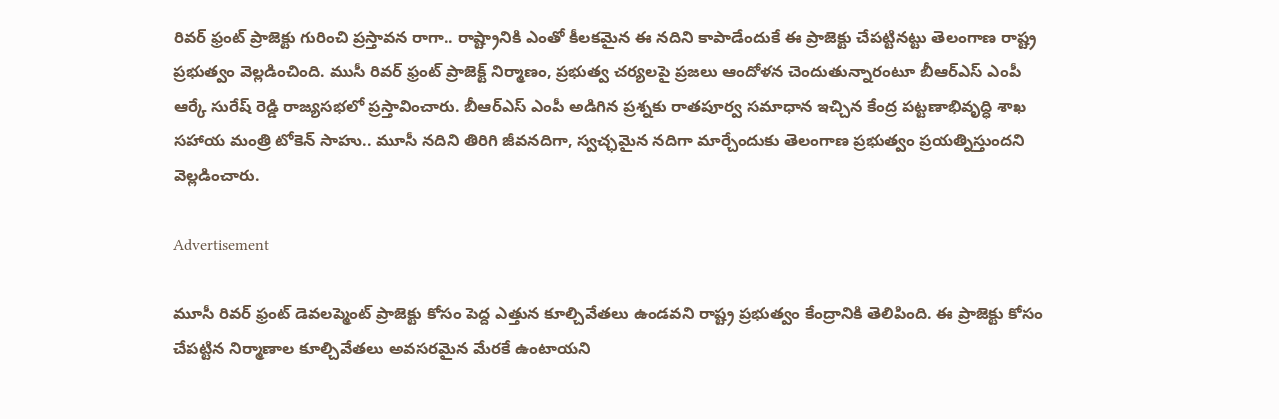రివర్ ఫ్రంట్ ప్రాజెక్టు గురించి ప్రస్తావన రాగా.. రాష్ట్రానికి ఎంతో కీలకమైన ఈ నదిని కాపాడేందుకే ఈ ప్రాజెక్టు చేపట్టినట్టు తెలంగాణ రాష్ట్ర ప్రభుత్వం వెల్లడించింది. ముసీ రివర్ ఫ్రంట్ ప్రాజెక్ట్ నిర్మాణం, ప్రభుత్వ చర్యలపై ప్రజలు ఆందోళన చెందుతున్నారంటూ బీఆర్ఎస్ ఎంపీ ఆర్కే సురేష్ రెడ్డి రాజ్యసభలో ప్రస్తావించారు. బీఆర్ఎస్ ఎంపీ అడిగిన ప్రశ్నకు రాతపూర్వ సమాధాన ఇచ్చిన కేంద్ర పట్టణాభివృద్ధి శాఖ సహాయ మంత్రి టోకెన్ సాహు.. మూసీ నదిని తిరిగి జీవనదిగా, స్వచ్ఛమైన నదిగా మార్చేందుకు తెలంగాణ ప్రభుత్వం ప్రయత్నిస్తుందని వెల్లడించారు.

Advertisement

మూసీ రివర్ ఫ్రంట్ డెవలప్మెంట్ ప్రాజెక్టు కోసం పెద్ద ఎత్తున కూల్చివేతలు ఉండవని రాష్ట్ర ప్రభుత్వం కేంద్రానికి తెలిపింది. ఈ ప్రాజెక్టు కోసం చేపట్టిన నిర్మాణాల కూల్చివేతలు అవసరమైన మేరకే ఉంటాయని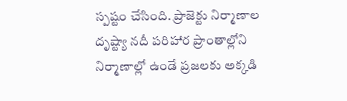స్పష్టం చేసింది. ప్రాజెక్టు నిర్మాణాల దృష్ట్యా నదీ పరిహార ప్రాంతాల్లోని నిర్మాణాల్లో ఉండే ప్రజలకు అక్కడి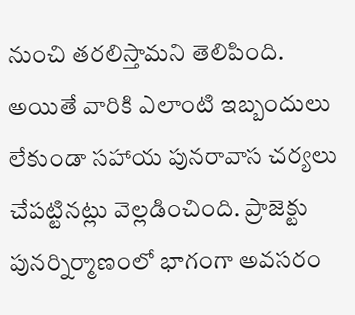నుంచి తరలిస్తామని తెలిపింది. అయితే వారికి ఎలాంటి ఇబ్బందులు లేకుండా సహాయ పునరావాస చర్యలు చేపట్టినట్లు వెల్లడించింది. ప్రాజెక్టు పునర్నిర్మాణంలో భాగంగా అవసరం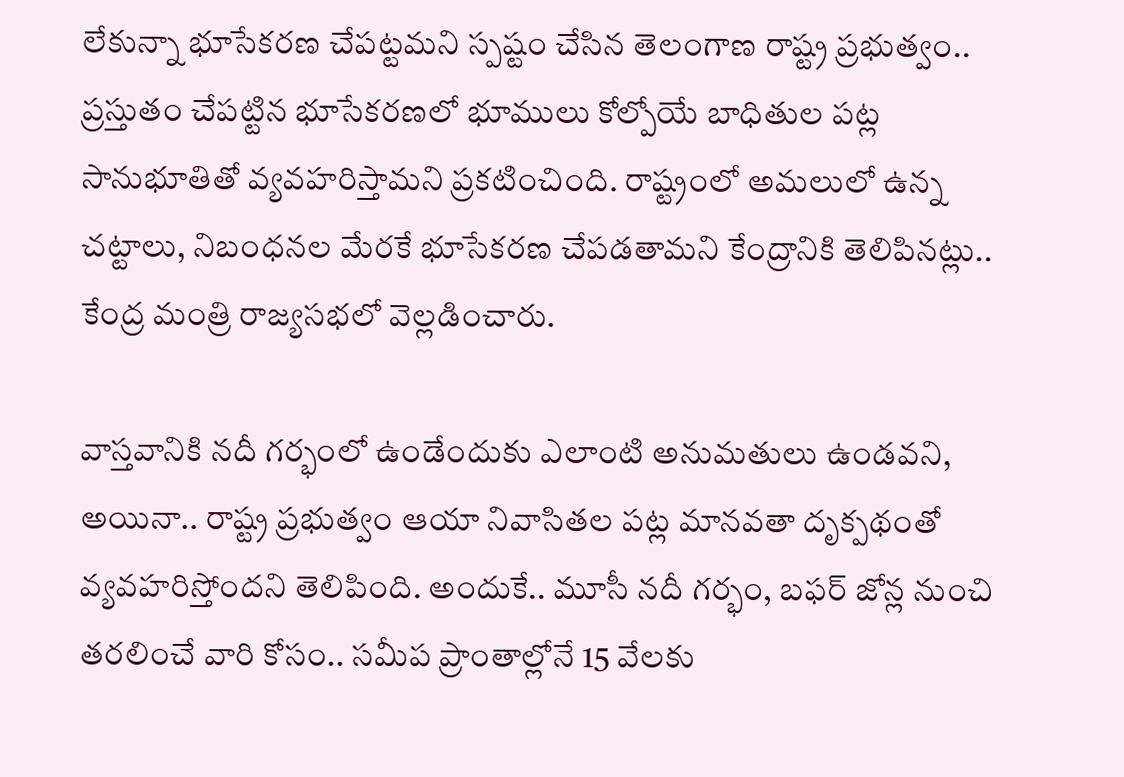లేకున్నా భూసేకరణ చేపట్టమని స్పష్టం చేసిన తెలంగాణ రాష్ట్ర ప్రభుత్వం.. ప్రస్తుతం చేపట్టిన భూసేకరణలో భూములు కోల్పోయే బాధితుల పట్ల సానుభూతితో వ్యవహరిస్తామని ప్రకటించింది. రాష్ట్రంలో అమలులో ఉన్న చట్టాలు, నిబంధనల మేరకే భూసేకరణ చేపడతామని కేంద్రానికి తెలిపినట్లు.. కేంద్ర మంత్రి రాజ్యసభలో వెల్లడించారు.

వాస్తవానికి నదీ గర్భంలో ఉండేందుకు ఎలాంటి అనుమతులు ఉండవని, అయినా.. రాష్ట్ర ప్రభుత్వం ఆయా నివాసితల పట్ల మానవతా దృక్పథంతో వ్యవహరిస్తోందని తెలిపింది. అందుకే.. మూసీ నదీ గర్భం, బఫర్ జోన్ల నుంచి తరలించే వారి కోసం.. సమీప ప్రాంతాల్లోనే 15 వేలకు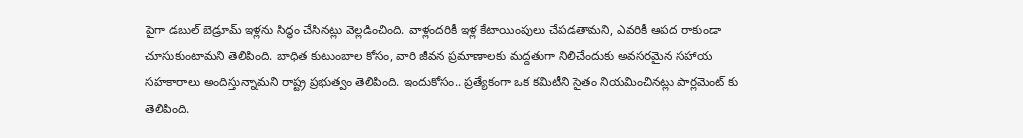పైగా డబుల్ బెడ్రూమ్ ఇళ్లను సిద్ధం చేసినట్లు వెల్లడించింది. వాళ్లందరికీ ఇళ్ల కేటాయింపులు చేపడతామని, ఎవరికీ ఆపద రాకుండా చూసుకుంటామని తెలిపింది. బాధిత కుటుంబాల కోసం, వారి జీవన ప్రమాణాలకు మద్దతుగా నిలిచేందుకు అవసరమైన సహాయ సహకారాలు అందిస్తున్నామని రాష్ట్ర ప్రభుత్వం తెలిపింది. ఇందుకోసం.. ప్రత్యేకంగా ఒక కమిటీని సైతం నియమించినట్లు పార్లమెంట్ కు తెలిపింది.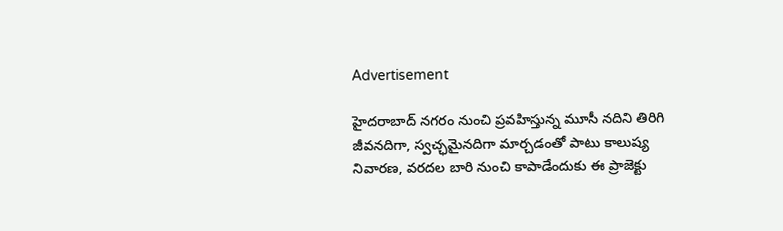Advertisement

హైదరాబాద్ నగరం నుంచి ప్రవహిస్తున్న మూసీ నదిని తిరిగి జీవనదిగా, స్వచ్ఛమైనదిగా మార్చడంతో పాటు కాలుష్య నివారణ, వరదల బారి నుంచి కాపాడేందుకు ఈ ప్రాజెక్టు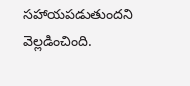సహాయపడుతుందని వెల్లడించింది.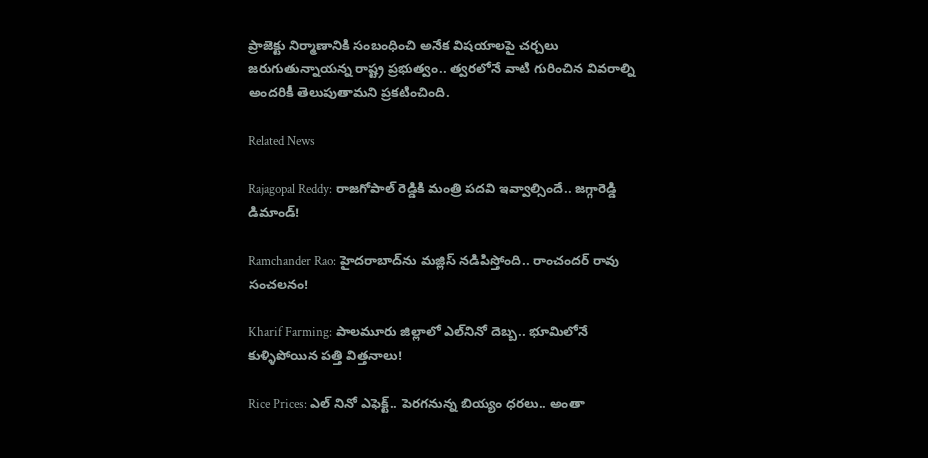ప్రాజెక్టు నిర్మాణానికి సంబంధించి అనేక విషయాలపై చర్చలు జరుగుతున్నాయన్న రాష్ట్ర ప్రభుత్వం.. త్వరలోనే వాటి గురించిన వివరాల్ని అందరికీ తెలుపుతామని ప్రకటించింది.

Related News

Rajagopal Reddy: రాజగోపాల్ రెడ్డికి మంత్రి పదవి ఇవ్వాల్సిందే.. జగ్గారెడ్డి డిమాండ్!

Ramchander Rao: హైదరాబాద్‌ను మజ్లిస్ నడిపిస్తోంది.. రాంచందర్ రావు సంచలనం!

Kharif Farming: పాలమూరు జిల్లాలో ఎల్‌నినో దెబ్బ.. భూమిలోనే కుళ్ళిపోయిన పత్తి విత్తనాలు!

Rice Prices: ఎల్ నినో ఎఫెక్ట్.. పెరగనున్న బియ్యం ధరలు.. అంతా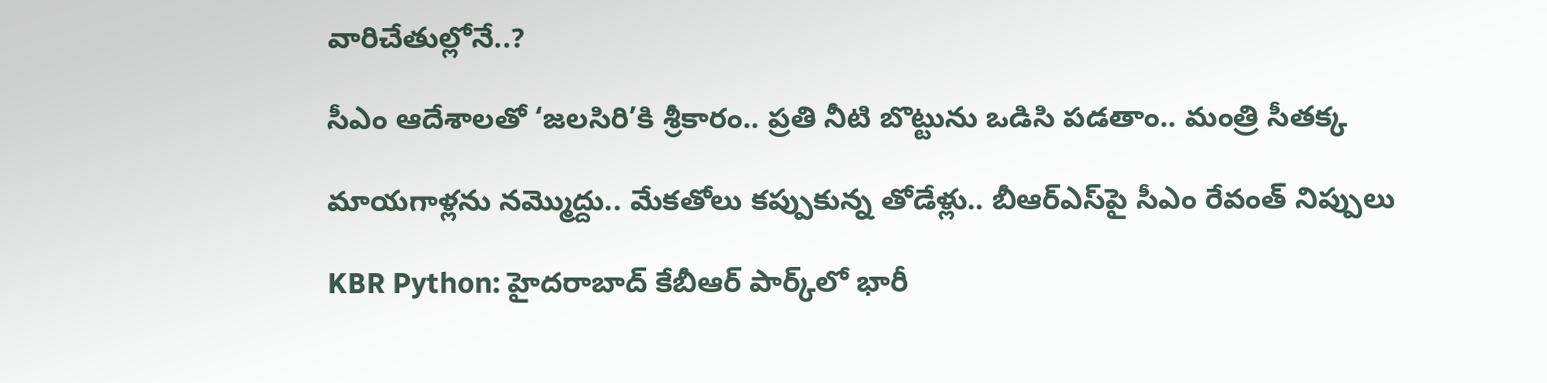వారిచేతుల్లోనే..?

సీఎం ఆదేశాలతో ‘జలసిరి’కి శ్రీకారం.. ప్రతి నీటి బొట్టును ఒడిసి పడతాం.. మంత్రి సీతక్క

మాయగాళ్లను నమ్మొద్దు.. మేకతోలు కప్పుకున్న తోడేళ్లు.. బీఆర్‌ఎస్‌పై సీఎం రేవంత్ నిప్పులు

KBR Python: హైదరాబాద్ కేబీఆర్ పార్క్‌లో భారీ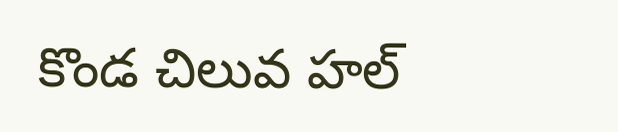కొండ చిలువ హల్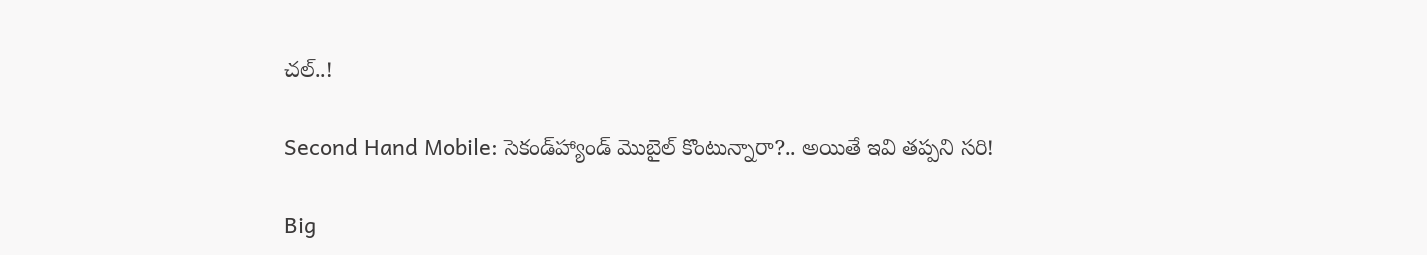చల్..!

Second Hand Mobile: సెకండ్‌హ్యాండ్ మొబైల్ కొంటున్నారా?.. అయితే ఇవి తప్పని సరి!

Big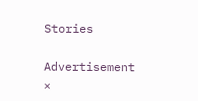Stories

Advertisement
×